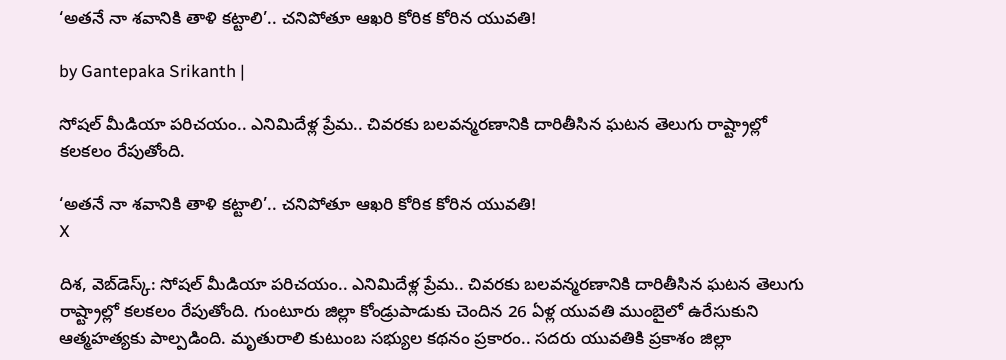‘అతనే నా శవానికి తాళి కట్టాలి’.. చనిపోతూ ఆఖరి కోరిక కోరిన యువతి!

by Gantepaka Srikanth |

సోషల్ మీడియా పరిచయం.. ఎనిమిదేళ్ల ప్రేమ.. చివరకు బలవన్మరణానికి దారితీసిన ఘటన తెలుగు రాష్ట్రాల్లో కలకలం రేపుతోంది.

‘అతనే నా శవానికి తాళి కట్టాలి’.. చనిపోతూ ఆఖరి కోరిక కోరిన యువతి!
X

దిశ, వెబ్‌డెస్క్: సోషల్ మీడియా పరిచయం.. ఎనిమిదేళ్ల ప్రేమ.. చివరకు బలవన్మరణానికి దారితీసిన ఘటన తెలుగు రాష్ట్రాల్లో కలకలం రేపుతోంది. గుంటూరు జిల్లా కోండ్రుపాడుకు చెందిన 26 ఏళ్ల యువతి ముంబైలో ఉరేసుకుని ఆత్మహత్యకు పాల్పడింది. మృతురాలి కుటుంబ సభ్యుల కథనం ప్రకారం.. సదరు యువతికి ప్రకాశం జిల్లా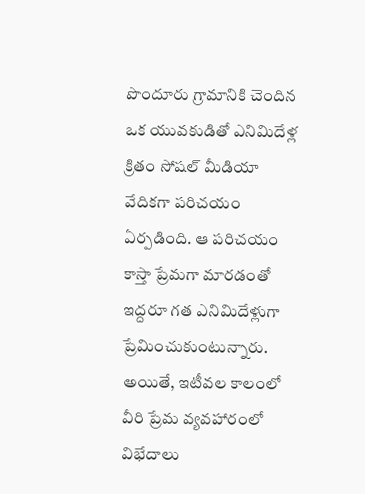పొందూరు గ్రామానికి చెందిన ఒక యువకుడితో ఎనిమిదేళ్ల క్రితం సోషల్ మీడియా వేదికగా పరిచయం ఏర్పడింది. ఆ పరిచయం కాస్తా ప్రేమగా మారడంతో ఇద్దరూ గత ఎనిమిదేళ్లుగా ప్రేమించుకుంటున్నారు. అయితే, ఇటీవల కాలంలో వీరి ప్రేమ వ్యవహారంలో విభేదాలు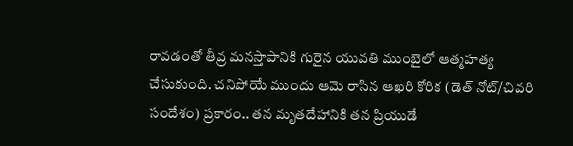రావడంతో తీవ్ర మనస్తాపానికి గురైన యువతి ముంబైలో ఆత్మహత్య చేసుకుంది. చనిపోయే ముందు ఆమె రాసిన ఆఖరి కోరిక (డెత్ నోట్/చివరి సందేశం) ప్రకారం.. తన మృతదేహానికి తన ప్రియుడే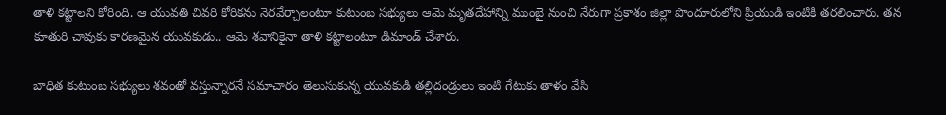తాళి కట్టాలని కోరింది. ఆ యువతి చివరి కోరికను నెరవేర్చాలంటూ కుటుంబ సభ్యులు ఆమె మృతదేహాన్ని ముంబై నుంచి నేరుగా ప్రకాశం జిల్లా పొందూరులోని ప్రియుడి ఇంటికి తరలించారు. తన కూతురి చావుకు కారణమైన యువకుడు.. ఆమె శవానికైనా తాళి కట్టాలంటూ డిమాండ్ చేశారు.

బాధిత కుటుంబ సభ్యులు శవంతో వస్తున్నారనే సమాచారం తెలుసుకున్న యువకుడి తల్లిదండ్రులు ఇంటి గేటుకు తాళం వేసి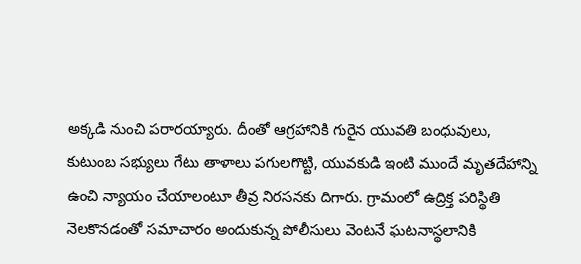అక్కడి నుంచి పరారయ్యారు. దీంతో ఆగ్రహానికి గురైన యువతి బంధువులు, కుటుంబ సభ్యులు గేటు తాళాలు పగులగొట్టి, యువకుడి ఇంటి ముందే మృతదేహాన్ని ఉంచి న్యాయం చేయాలంటూ తీవ్ర నిరసనకు దిగారు. గ్రామంలో ఉద్రిక్త పరిస్థితి నెలకొనడంతో సమాచారం అందుకున్న పోలీసులు వెంటనే ఘటనాస్థలానికి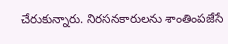చేరుకున్నారు. నిరసనకారులను శాంతింపజేసే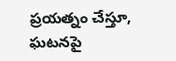ప్రయత్నం చేస్తూ, ఘటనపై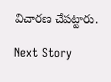విచారణ చేపట్టారు.

Next Story